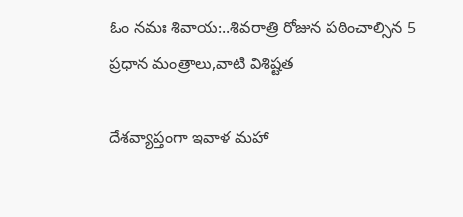ఓం నమః శివాయ:..శివరాత్రి రోజున పఠించాల్సిన 5 ప్రధాన మంత్రాలు,వాటి విశిష్టత

దేశవ్యాప్తంగా ఇవాళ మహా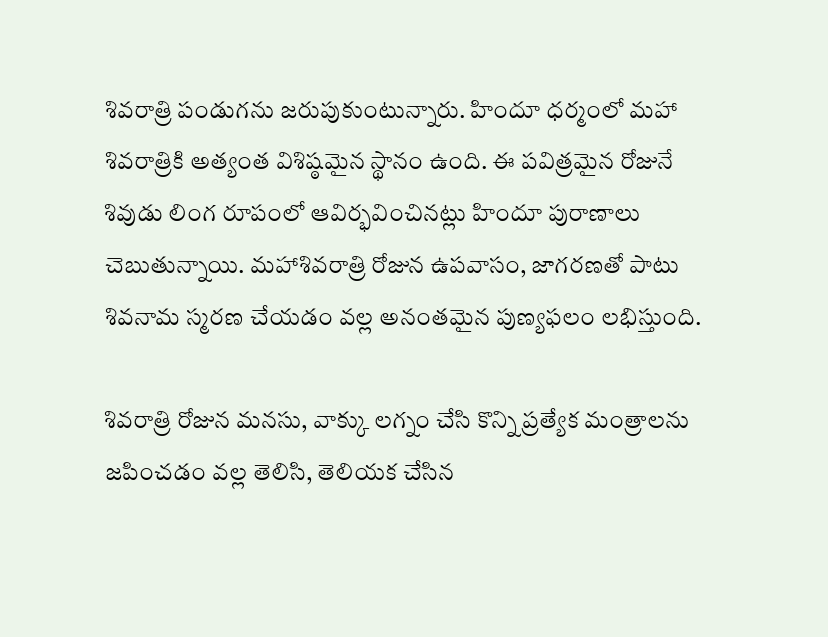శివరాత్రి పండుగను జరుపుకుంటున్నారు. హిందూ ధర్మంలో మహా శివరాత్రికి అత్యంత విశిష్ఠమైన స్థానం ఉంది. ఈ పవిత్రమైన రోజునే శివుడు లింగ రూపంలో ఆవిర్భవించినట్లు హిందూ పురాణాలు చెబుతున్నాయి. మహాశివరాత్రి రోజున ఉపవాసం, జాగరణతో పాటు శివనామ స్మరణ చేయడం వల్ల అనంతమైన పుణ్యఫలం లభిస్తుంది.

శివరాత్రి రోజున మనసు, వాక్కు లగ్నం చేసి కొన్ని ప్రత్యేక మంత్రాలను జపించడం వల్ల తెలిసి, తెలియక చేసిన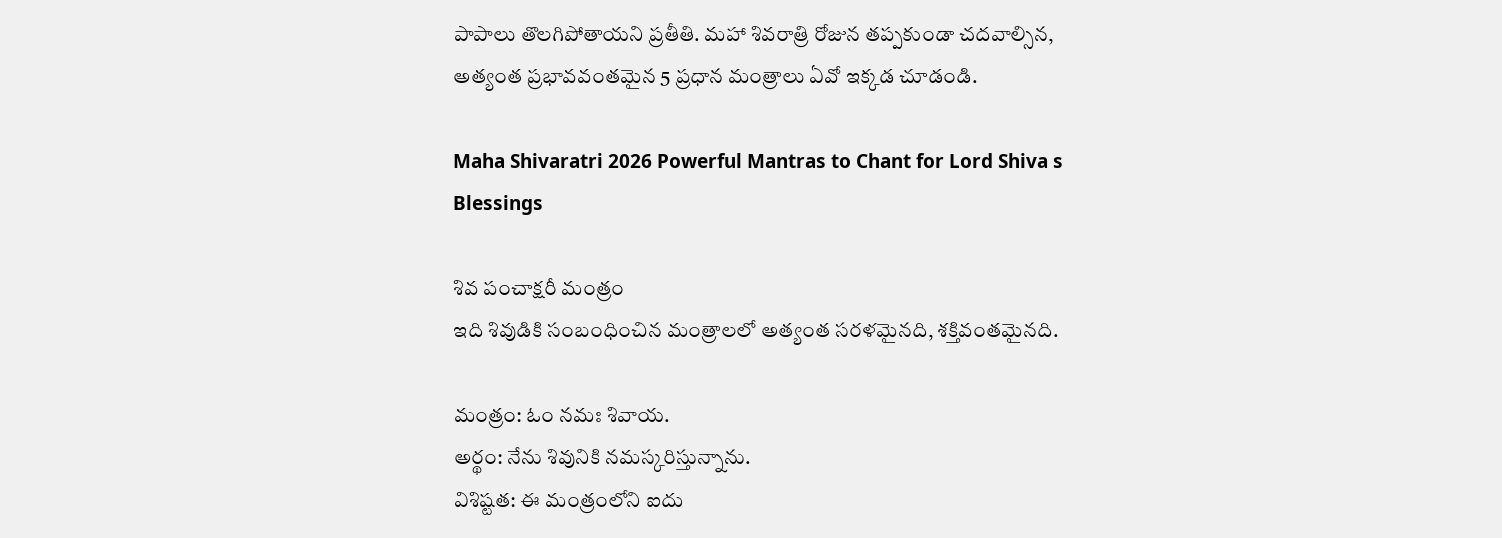పాపాలు తొలగిపోతాయని ప్రతీతి. మహా శివరాత్రి రోజున తప్పకుండా చదవాల్సిన, అత్యంత ప్రభావవంతమైన 5 ప్రధాన మంత్రాలు ఏవో ఇక్కడ చూడండి.

Maha Shivaratri 2026 Powerful Mantras to Chant for Lord Shiva s Blessings

శివ పంచాక్షరీ మంత్రం
ఇది శివుడికి సంబంధించిన మంత్రాలలో అత్యంత సరళమైనది, శక్తివంతమైనది.

మంత్రం: ఓం నమః శివాయ.
అర్థం: నేను శివునికి నమస్కరిస్తున్నాను.
విశిష్టత: ఈ మంత్రంలోని ఐదు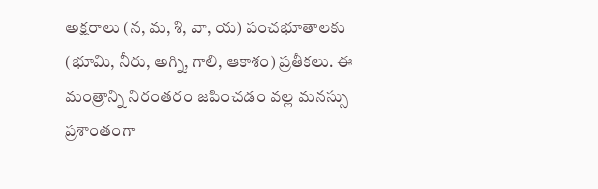అక్షరాలు (న, మ, శి, వా, య) పంచభూతాలకు (భూమి, నీరు, అగ్ని, గాలి, ఆకాశం) ప్రతీకలు. ఈ మంత్రాన్ని నిరంతరం జపించడం వల్ల మనస్సు ప్రశాంతంగా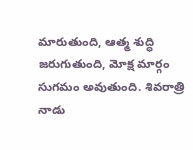మారుతుంది, ఆత్మ శుద్ధి జరుగుతుంది, మోక్ష మార్గం సుగమం అవుతుంది. శివరాత్రి నాడు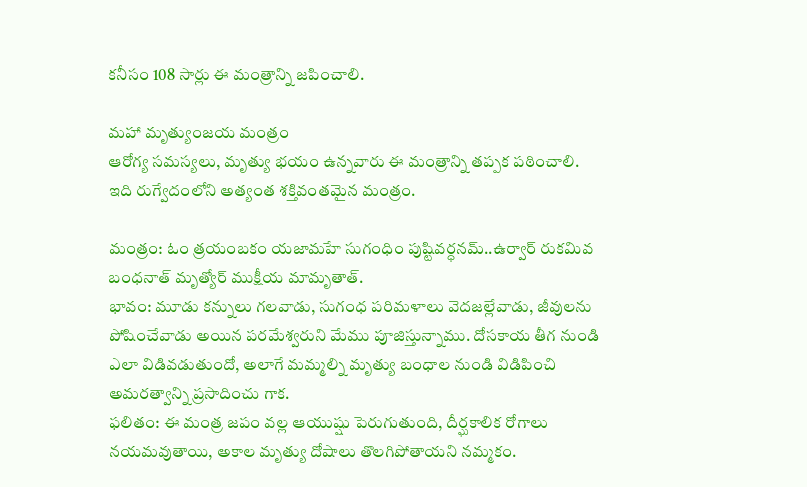కనీసం 108 సార్లు ఈ మంత్రాన్ని జపించాలి.

మహా మృత్యుంజయ మంత్రం
ఆరోగ్య సమస్యలు, మృత్యు భయం ఉన్నవారు ఈ మంత్రాన్ని తప్పక పఠించాలి. ఇది రుగ్వేదంలోని అత్యంత శక్తివంతమైన మంత్రం.

మంత్రం: ఓం త్రయంబకం యజామహే సుగంధిం పుష్టివర్ధనమ్..ఉర్వార్ రుకమివ బంధనాత్ మృత్యోర్ ముక్షీయ మామృతాత్.
భావం: మూడు కన్నులు గలవాడు, సుగంధ పరిమళాలు వెదజల్లేవాడు, జీవులను పోషించేవాడు అయిన పరమేశ్వరుని మేము పూజిస్తున్నాము. దోసకాయ తీగ నుండి ఎలా విడివడుతుందో, అలాగే మమ్మల్ని మృత్యు బంధాల నుండి విడిపించి అమరత్వాన్ని ప్రసాదించు గాక.
ఫలితం: ఈ మంత్ర జపం వల్ల ఆయుష్షు పెరుగుతుంది, దీర్ఘకాలిక రోగాలు నయమవుతాయి, అకాల మృత్యు దోషాలు తొలగిపోతాయని నమ్మకం.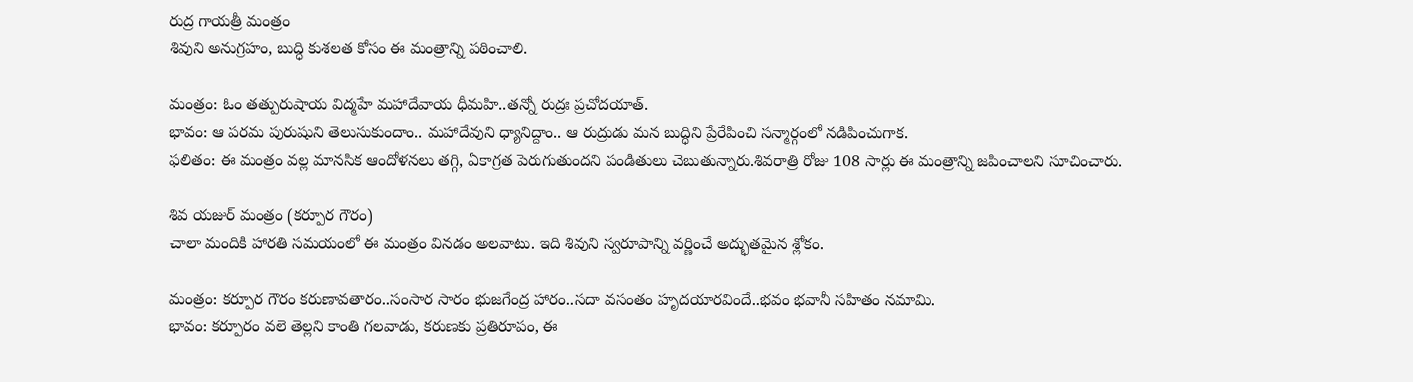రుద్ర గాయత్రీ మంత్రం
శివుని అనుగ్రహం, బుద్ధి కుశలత కోసం ఈ మంత్రాన్ని పఠించాలి.

మంత్రం: ఓం తత్పురుషాయ విద్మహే మహాదేవాయ ధీమహి..తన్నో రుద్రః ప్రచోదయాత్.
భావం: ఆ పరమ పురుషుని తెలుసుకుందాం.. మహాదేవుని ధ్యానిద్దాం.. ఆ రుద్రుడు మన బుద్ధిని ప్రేరేపించి సన్మార్గంలో నడిపించుగాక.
ఫలితం: ఈ మంత్రం వల్ల మానసిక ఆందోళనలు తగ్గి, ఏకాగ్రత పెరుగుతుందని పండితులు చెబుతున్నారు.శివరాత్రి రోజు 108 సార్లు ఈ మంత్రాన్ని జపించాలని సూచించారు.

శివ యజుర్ మంత్రం (కర్పూర గౌరం)
చాలా మందికి హారతి సమయంలో ఈ మంత్రం వినడం అలవాటు. ఇది శివుని స్వరూపాన్ని వర్ణించే అద్భుతమైన శ్లోకం.

మంత్రం: కర్పూర గౌరం కరుణావతారం..సంసార సారం భుజగేంద్ర హారం..సదా వసంతం హృదయారవిందే..భవం భవానీ సహితం నమామి.
భావం: కర్పూరం వలె తెల్లని కాంతి గలవాడు, కరుణకు ప్రతిరూపం, ఈ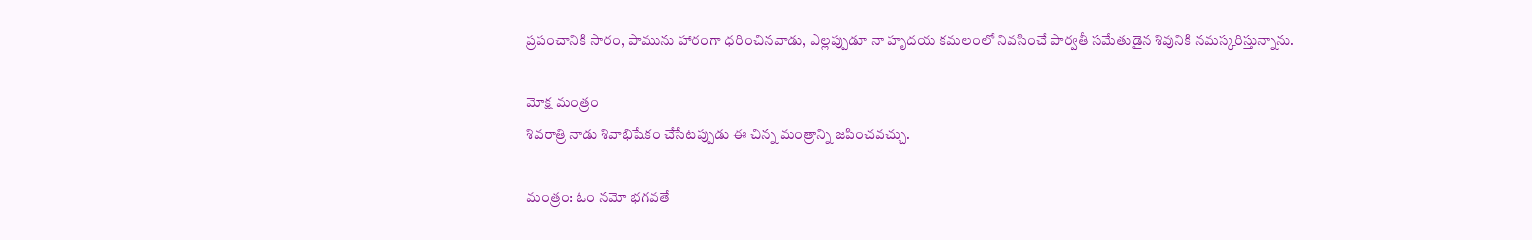ప్రపంచానికి సారం, పామును హారంగా ధరించినవాడు, ఎల్లప్పుడూ నా హృదయ కమలంలో నివసించే పార్వతీ సమేతుడైన శివునికి నమస్కరిస్తున్నాను.

మోక్ష మంత్రం
శివరాత్రి నాడు శివాభిషేకం చేసేటప్పుడు ఈ చిన్న మంత్రాన్ని జపించవచ్చు.

మంత్రం: ఓం నమో భగవతే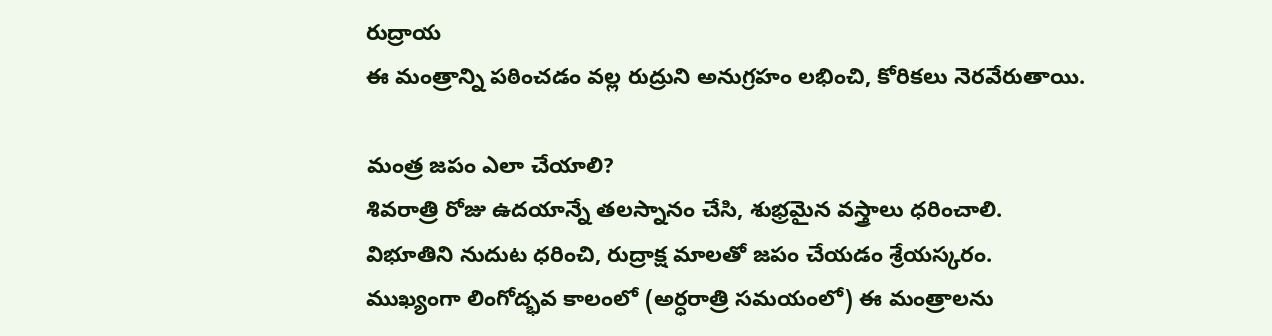రుద్రాయ
ఈ మంత్రాన్ని పఠించడం వల్ల రుద్రుని అనుగ్రహం లభించి, కోరికలు నెరవేరుతాయి.

మంత్ర జపం ఎలా చేయాలి?
శివరాత్రి రోజు ఉదయాన్నే తలస్నానం చేసి, శుభ్రమైన వస్త్రాలు ధరించాలి.
విభూతిని నుదుట ధరించి, రుద్రాక్ష మాలతో జపం చేయడం శ్రేయస్కరం.
ముఖ్యంగా లింగోద్భవ కాలంలో (అర్ధరాత్రి సమయంలో) ఈ మంత్రాలను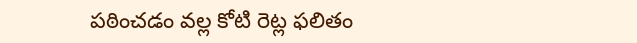పఠించడం వల్ల కోటి రెట్ల ఫలితం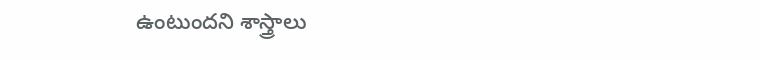ఉంటుందని శాస్త్రాలు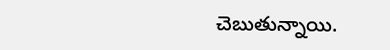చెబుతున్నాయి.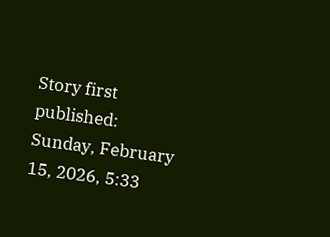Story first published: Sunday, February 15, 2026, 5:33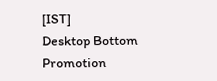[IST]
Desktop Bottom Promotion